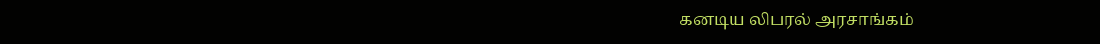கனடிய லிபரல் அரசாங்கம்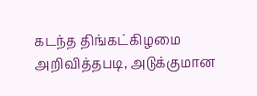கடந்த திங்கட்கிழமை அறிவித்தபடி, அடுக்குமான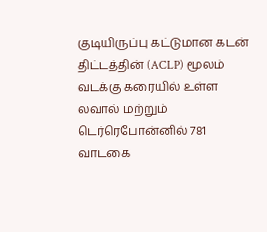குடியிருப்பு கட்டுமான கடன் திட்டத்தின் (ACLP) மூலம் வடக்கு கரையில் உள்ள லவால் மற்றும் டெர்ரெபோன்னில் 781 வாடகை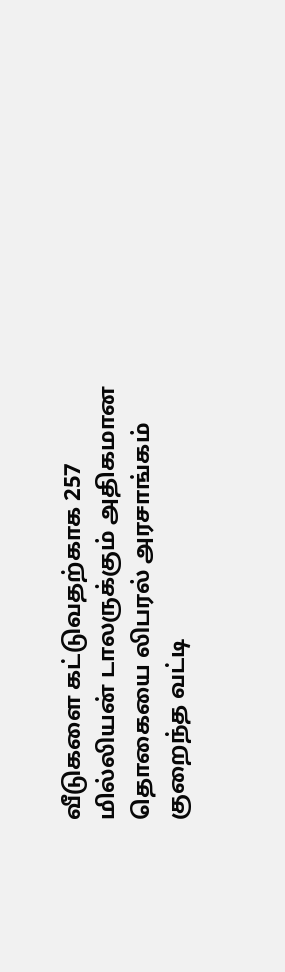வீடுகளை கட்டுவதற்காக 257 மில்லியன் டாலருக்கும் அதிகமான தொகையை லிபரல் அரசாங்கம் குறைந்த வட்டி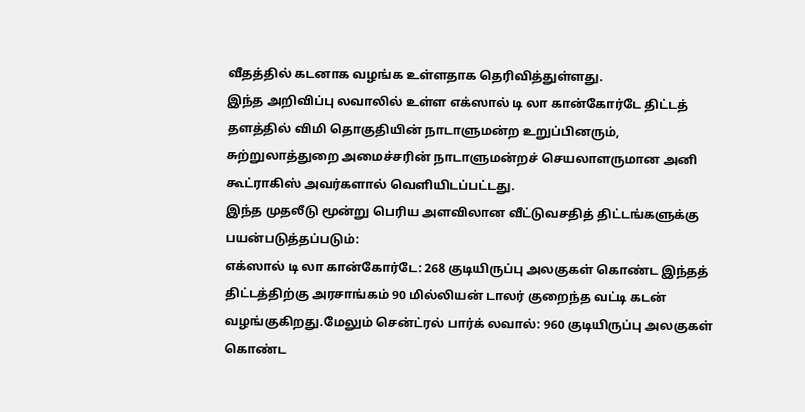வீதத்தில் கடனாக வழங்க உள்ளதாக தெரிவித்துள்ளது.
இந்த அறிவிப்பு லவாலில் உள்ள எக்ஸால் டி லா கான்கோர்டே திட்டத் தளத்தில் விமி தொகுதியின் நாடாளுமன்ற உறுப்பினரும், சுற்றுலாத்துறை அமைச்சரின் நாடாளுமன்றச் செயலாளருமான அனி கூட்ராகிஸ் அவர்களால் வெளியிடப்பட்டது.
இந்த முதலீடு மூன்று பெரிய அளவிலான வீட்டுவசதித் திட்டங்களுக்கு பயன்படுத்தப்படும்:
எக்ஸால் டி லா கான்கோர்டே: 268 குடியிருப்பு அலகுகள் கொண்ட இந்தத் திட்டத்திற்கு அரசாங்கம் 90 மில்லியன் டாலர் குறைந்த வட்டி கடன் வழங்குகிறது.மேலும் சென்ட்ரல் பார்க் லவால்: 960 குடியிருப்பு அலகுகள் கொண்ட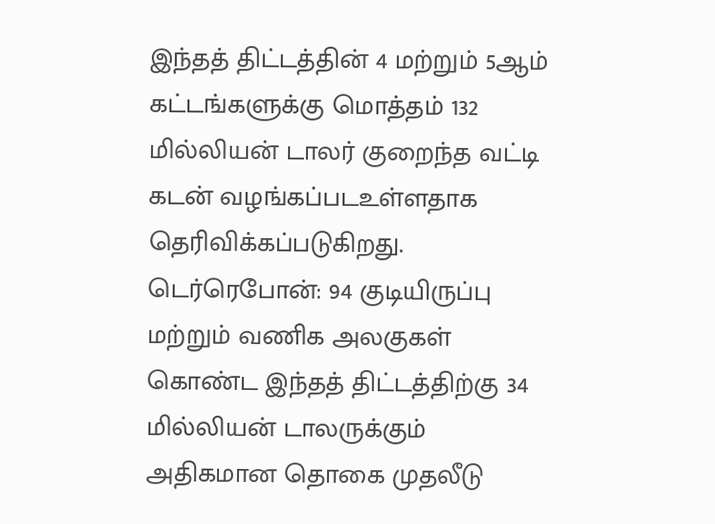இந்தத் திட்டத்தின் 4 மற்றும் 5ஆம் கட்டங்களுக்கு மொத்தம் 132 மில்லியன் டாலர் குறைந்த வட்டி கடன் வழங்கப்படஉள்ளதாக தெரிவிக்கப்படுகிறது.
டெர்ரெபோன்: 94 குடியிருப்பு மற்றும் வணிக அலகுகள் கொண்ட இந்தத் திட்டத்திற்கு 34 மில்லியன் டாலருக்கும் அதிகமான தொகை முதலீடு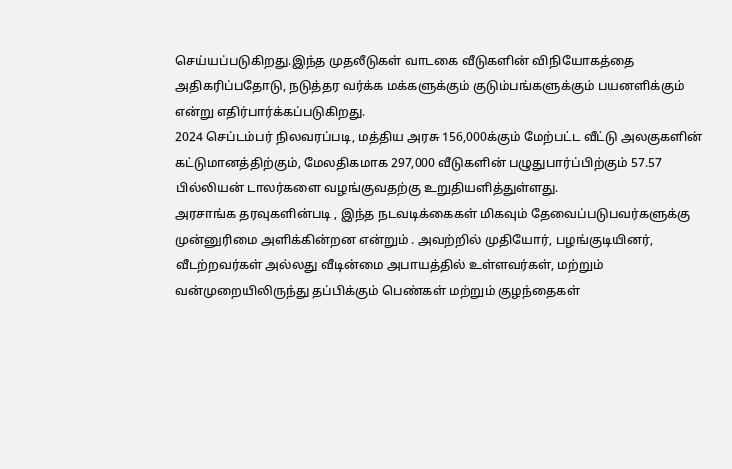செய்யப்படுகிறது.இந்த முதலீடுகள் வாடகை வீடுகளின் விநியோகத்தை அதிகரிப்பதோடு, நடுத்தர வர்க்க மக்களுக்கும் குடும்பங்களுக்கும் பயனளிக்கும் என்று எதிர்பார்க்கப்படுகிறது.
2024 செப்டம்பர் நிலவரப்படி, மத்திய அரசு 156,000க்கும் மேற்பட்ட வீட்டு அலகுகளின் கட்டுமானத்திற்கும், மேலதிகமாக 297,000 வீடுகளின் பழுதுபார்ப்பிற்கும் 57.57 பில்லியன் டாலர்களை வழங்குவதற்கு உறுதியளித்துள்ளது.
அரசாங்க தரவுகளின்படி , இந்த நடவடிக்கைகள் மிகவும் தேவைப்படுபவர்களுக்கு முன்னுரிமை அளிக்கின்றன என்றும் . அவற்றில் முதியோர், பழங்குடியினர், வீடற்றவர்கள் அல்லது வீடின்மை அபாயத்தில் உள்ளவர்கள், மற்றும் வன்முறையிலிருந்து தப்பிக்கும் பெண்கள் மற்றும் குழந்தைகள்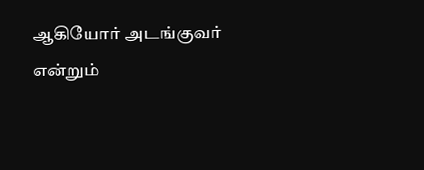ஆகியோர் அடங்குவர் என்றும்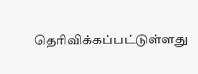தெரிவிக்கப்பட்டுள்ளது